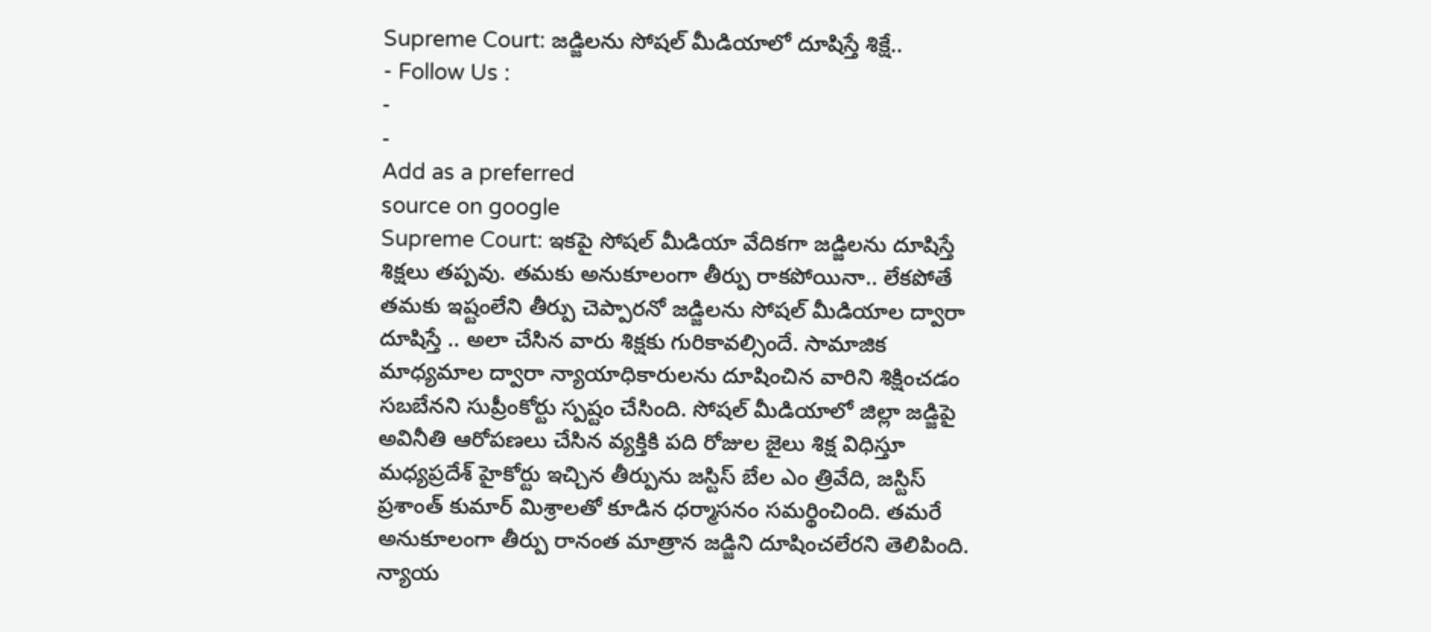Supreme Court: జడ్జిలను సోషల్ మీడియాలో దూషిస్తే శిక్షే..
- Follow Us :
-
-
Add as a preferred
source on google
Supreme Court: ఇకపై సోషల్ మీడియా వేదికగా జడ్జిలను దూషిస్తే శిక్షలు తప్పవు. తమకు అనుకూలంగా తీర్పు రాకపోయినా.. లేకపోతే తమకు ఇష్టంలేని తీర్పు చెప్పారనో జడ్జిలను సోషల్ మీడియాల ద్వారా దూషిస్తే .. అలా చేసిన వారు శిక్షకు గురికావల్సిందే. సామాజిక మాధ్యమాల ద్వారా న్యాయాధికారులను దూషించిన వారిని శిక్షించడం సబబేనని సుప్రీంకోర్టు స్పష్టం చేసింది. సోషల్ మీడియాలో జిల్లా జడ్జిపై అవినీతి ఆరోపణలు చేసిన వ్యక్తికి పది రోజుల జైలు శిక్ష విధిస్తూ మధ్యప్రదేశ్ హైకోర్టు ఇచ్చిన తీర్పును జస్టిస్ బేల ఎం త్రివేది, జస్టిస్ ప్రశాంత్ కుమార్ మిశ్రాలతో కూడిన ధర్మాసనం సమర్థించింది. తమరే అనుకూలంగా తీర్పు రానంత మాత్రాన జడ్జిని దూషించలేరని తెలిపింది. న్యాయ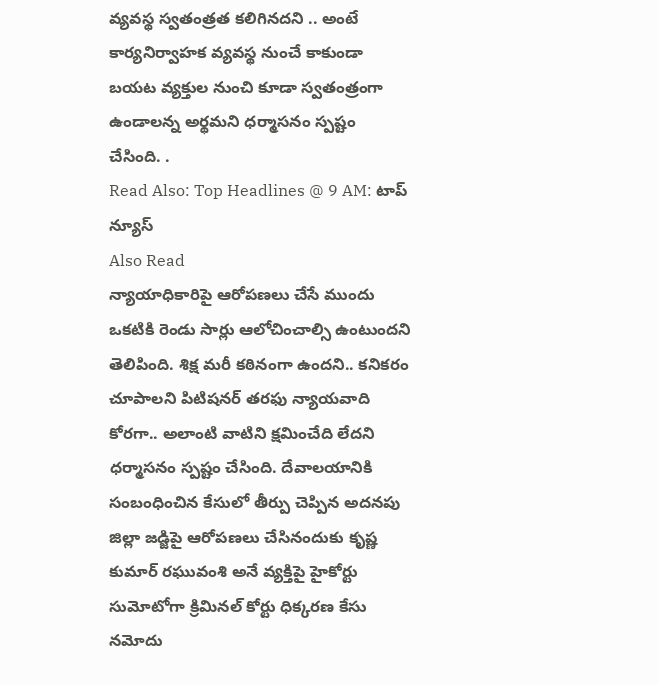వ్యవస్థ స్వతంత్రత కలిగినదని .. అంటే కార్యనిర్వాహక వ్యవస్థ నుంచే కాకుండా బయట వ్యక్తుల నుంచి కూడా స్వతంత్రంగా ఉండాలన్న అర్థమని ధర్మాసనం స్పష్టం చేసింది. .
Read Also: Top Headlines @ 9 AM: టాప్ న్యూస్
Also Read
న్యాయాధికారిపై ఆరోపణలు చేసే ముందు ఒకటికి రెండు సార్లు ఆలోచించాల్సి ఉంటుందని తెలిపింది. శిక్ష మరీ కఠినంగా ఉందని.. కనికరం చూపాలని పిటిషనర్ తరఫు న్యాయవాది కోరగా.. అలాంటి వాటిని క్షమించేది లేదని ధర్మాసనం స్పష్టం చేసింది. దేవాలయానికి సంబంధించిన కేసులో తీర్పు చెప్పిన అదనపు జిల్లా జడ్జిపై ఆరోపణలు చేసినందుకు కృష్ణ కుమార్ రఘువంశి అనే వ్యక్తిపై హైకోర్టు సుమోటోగా క్రిమినల్ కోర్టు ధిక్కరణ కేసు నమోదు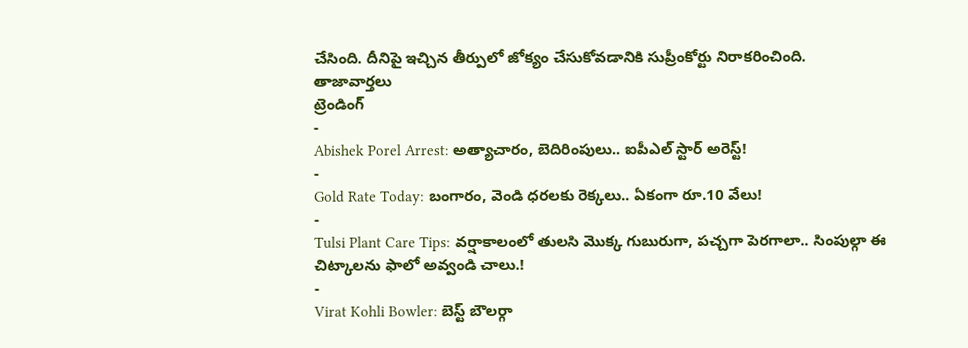చేసింది. దీనిపై ఇచ్చిన తీర్పులో జోక్యం చేసుకోవడానికి సుప్రీంకోర్టు నిరాకరించింది.
తాజావార్తలు
ట్రెండింగ్
-
Abishek Porel Arrest: అత్యాచారం, బెదిరింపులు.. ఐపీఎల్ స్టార్ అరెస్ట్!
-
Gold Rate Today: బంగారం, వెండి ధరలకు రెక్కలు.. ఏకంగా రూ.10 వేలు!
-
Tulsi Plant Care Tips: వర్షాకాలంలో తులసి మొక్క గుబురుగా, పచ్చగా పెరగాలా.. సింపుల్గా ఈ చిట్కాలను ఫాలో అవ్వండి చాలు.!
-
Virat Kohli Bowler: బెస్ట్ బౌలర్గా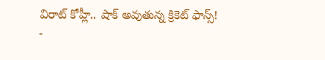విరాట్ కోహ్లీ.. షాక్ అవుతున్న క్రికెట్ ఫాన్స్!
-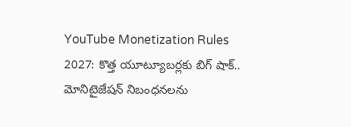YouTube Monetization Rules 2027: కొత్త యూట్యూబర్లకు బిగ్ షాక్.. మోనిటైజేషన్ నిబంధనలను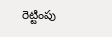రెట్టింపు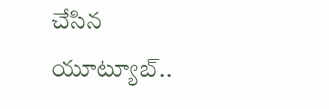చేసిన యూట్యూబ్..